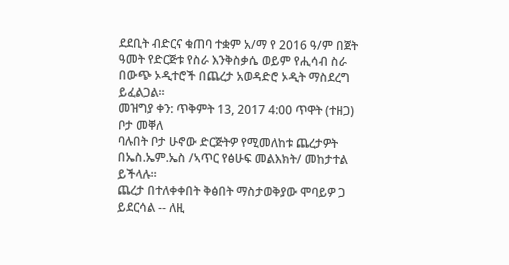ደደቢት ብድርና ቁጠባ ተቋም አ/ማ የ 2016 ዓ/ም በጀት ዓመት የድርጅቱ የስራ እንቅስቃሴ ወይም የሒሳብ ስራ በውጭ ኦዲተሮች በጨረታ አወዳድሮ ኦዲት ማስደረግ ይፈልጋል፡፡
መዝግያ ቀን: ጥቅምት 13, 2017 4:00 ጥዋት (ተዘጋ)
ቦታ መቐለ
ባሉበት ቦታ ሁኖው ድርጅትዎ የሚመለከቱ ጨረታዎት በኤስ.ኤም.ኤስ /ኣጥር የፅሁፍ መልእክት/ መከታተል ይችላሉ።
ጨረታ በተለቀቀበት ቅፅበት ማስታወቅያው ሞባይዎ ጋ ይደርሳል -- ለዚ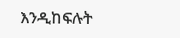እንዲከፍሉት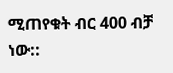ሚጠየቁት ብር 400 ብቻ ነው::